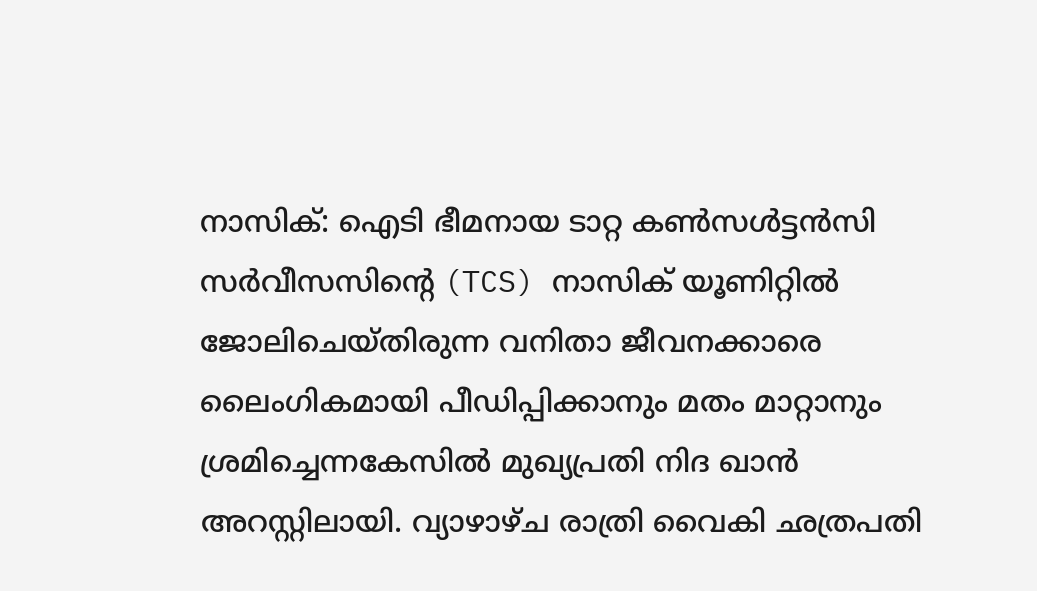നാസിക്: ഐടി ഭീമനായ ടാറ്റ കൺസൾട്ടൻസി സർവീസസിന്റെ (TCS) നാസിക് യൂണിറ്റിൽ ജോലിചെയ്തിരുന്ന വനിതാ ജീവനക്കാരെ ലൈംഗികമായി പീഡിപ്പിക്കാനും മതം മാറ്റാനും ശ്രമിച്ചെന്നകേസിൽ മുഖ്യപ്രതി നിദ ഖാൻ അറസ്റ്റിലായി. വ്യാഴാഴ്ച രാത്രി വൈകി ഛത്രപതി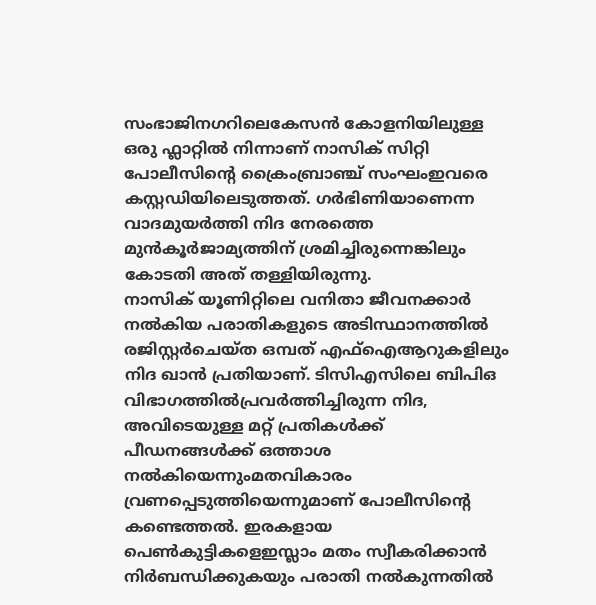സംഭാജിനഗറിലെകേസൻ കോളനിയിലുള്ള ഒരു ഫ്ലാറ്റിൽ നിന്നാണ് നാസിക് സിറ്റി പോലീസിന്റെ ക്രൈംബ്രാഞ്ച് സംഘംഇവരെ കസ്റ്റഡിയിലെടുത്തത്. ഗർഭിണിയാണെന്ന വാദമുയർത്തി നിദ നേരത്തെ മുൻകൂർജാമ്യത്തിന് ശ്രമിച്ചിരുന്നെങ്കിലും കോടതി അത് തള്ളിയിരുന്നു.
നാസിക് യൂണിറ്റിലെ വനിതാ ജീവനക്കാർ നൽകിയ പരാതികളുടെ അടിസ്ഥാനത്തിൽ രജിസ്റ്റർചെയ്ത ഒമ്പത് എഫ്ഐആറുകളിലും നിദ ഖാൻ പ്രതിയാണ്. ടിസിഎസിലെ ബിപിഒ വിഭാഗത്തിൽപ്രവർത്തിച്ചിരുന്ന നിദ, അവിടെയുള്ള മറ്റ് പ്രതികൾക്ക് പീഡനങ്ങൾക്ക് ഒത്താശ നൽകിയെന്നുംമതവികാരം വ്രണപ്പെടുത്തിയെന്നുമാണ് പോലീസിന്റെ കണ്ടെത്തൽ. ഇരകളായ പെൺകുട്ടികളെഇസ്ലാം മതം സ്വീകരിക്കാൻ നിർബന്ധിക്കുകയും പരാതി നൽകുന്നതിൽ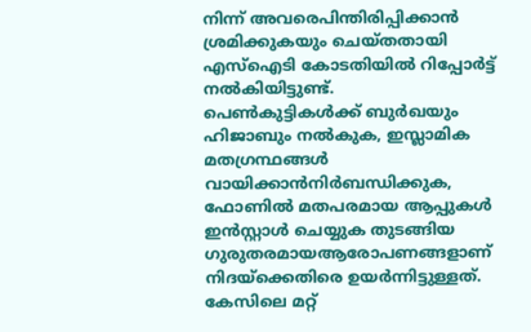നിന്ന് അവരെപിന്തിരിപ്പിക്കാൻ ശ്രമിക്കുകയും ചെയ്തതായി എസ്ഐടി കോടതിയിൽ റിപ്പോർട്ട് നൽകിയിട്ടുണ്ട്.
പെൺകുട്ടികൾക്ക് ബുർഖയും ഹിജാബും നൽകുക, ഇസ്ലാമിക മതഗ്രന്ഥങ്ങൾ വായിക്കാൻനിർബന്ധിക്കുക, ഫോണിൽ മതപരമായ ആപ്പുകൾ ഇൻസ്റ്റാൾ ചെയ്യുക തുടങ്ങിയ ഗുരുതരമായആരോപണങ്ങളാണ് നിദയ്ക്കെതിരെ ഉയർന്നിട്ടുള്ളത്. കേസിലെ മറ്റ്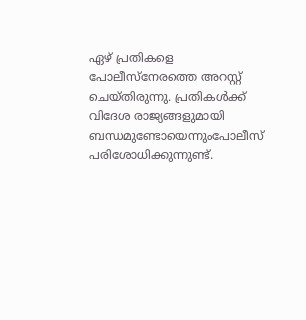ഏഴ് പ്രതികളെ പോലീസ്നേരത്തെ അറസ്റ്റ് ചെയ്തിരുന്നു. പ്രതികൾക്ക് വിദേശ രാജ്യങ്ങളുമായി ബന്ധമുണ്ടോയെന്നുംപോലീസ് പരിശോധിക്കുന്നുണ്ട്.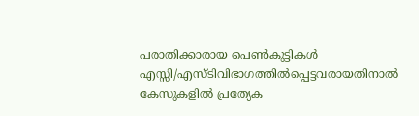പരാതിക്കാരായ പെൺകുട്ടികൾ എസ്സി/എസ്ടിവിഭാഗത്തിൽപ്പെട്ടവരായതിനാൽ കേസുകളിൽ പ്രത്യേക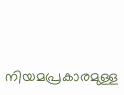നിയമപ്രകാരമുള്ള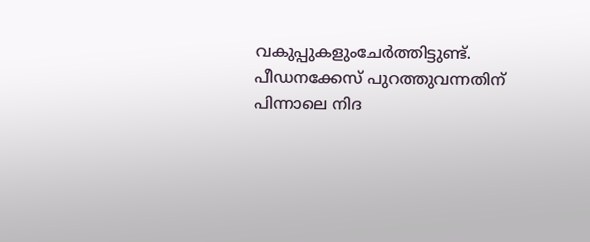വകുപ്പുകളുംചേർത്തിട്ടുണ്ട്.
പീഡനക്കേസ് പുറത്തുവന്നതിന് പിന്നാലെ നിദ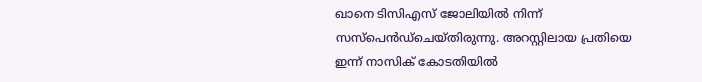ഖാനെ ടിസിഎസ് ജോലിയിൽ നിന്ന് സസ്പെൻഡ്ചെയ്തിരുന്നു. അറസ്റ്റിലായ പ്രതിയെ ഇന്ന് നാസിക് കോടതിയിൽ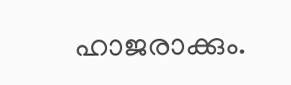ഹാജരാക്കും.